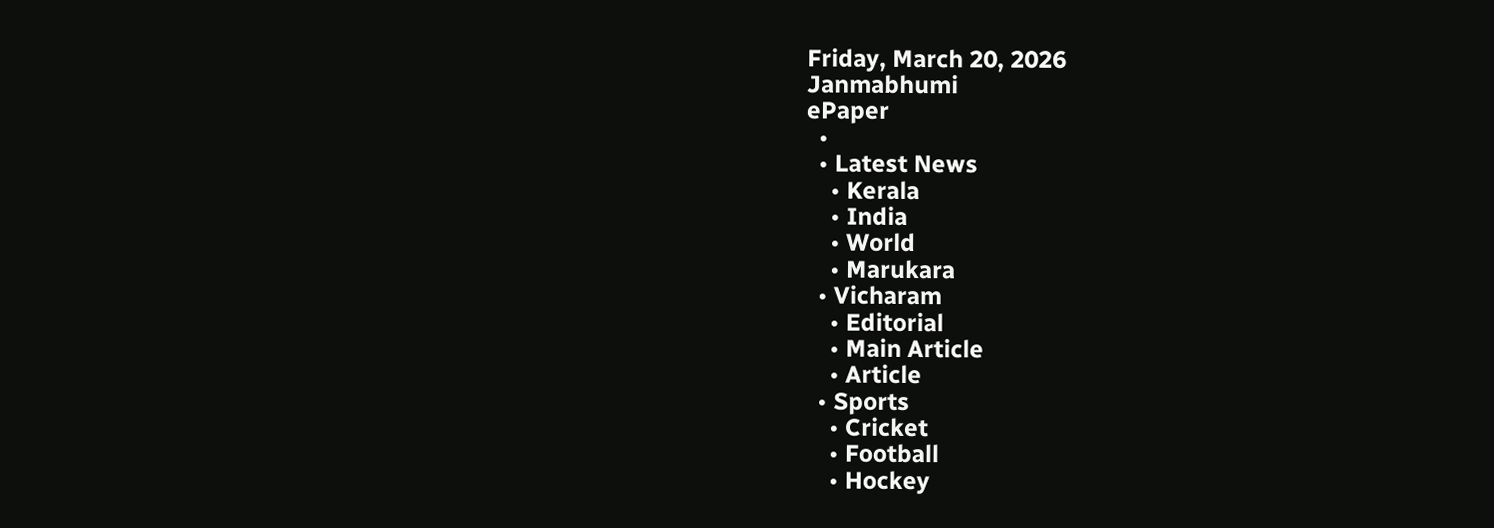Friday, March 20, 2026
Janmabhumi
ePaper
  •
  • Latest News
    • Kerala
    • India
    • World
    • Marukara
  • Vicharam
    • Editorial
    • Main Article
    • Article
  • Sports
    • Cricket
    • Football
    • Hockey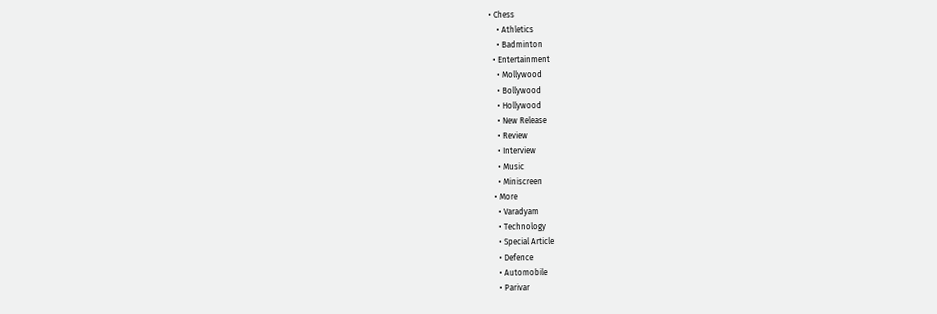• Chess
    • Athletics
    • Badminton
  • Entertainment
    • Mollywood
    • Bollywood
    • Hollywood
    • New Release
    • Review
    • Interview
    • Music
    • Miniscreen
  • More
    • Varadyam
    • Technology
    • Special Article
    • Defence
    • Automobile
    • Parivar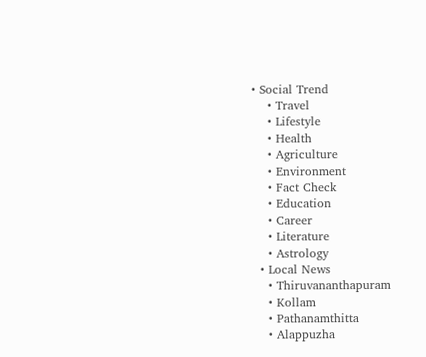• Social Trend
    • Travel
    • Lifestyle
    • Health
    • Agriculture
    • Environment
    • Fact Check
    • Education
    • Career
    • Literature
    • Astrology
  • Local News
    • Thiruvananthapuram
    • Kollam
    • Pathanamthitta
    • Alappuzha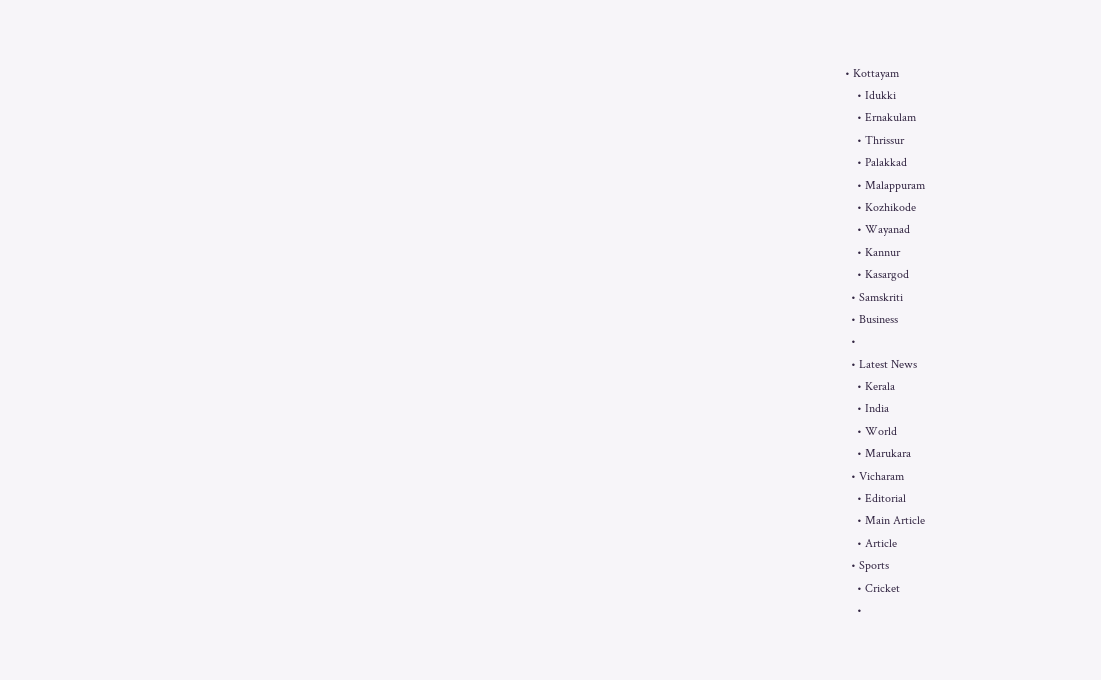• Kottayam
    • Idukki
    • Ernakulam
    • Thrissur
    • Palakkad
    • Malappuram
    • Kozhikode
    • Wayanad
    • Kannur
    • Kasargod
  • Samskriti
  • Business
  •
  • Latest News
    • Kerala
    • India
    • World
    • Marukara
  • Vicharam
    • Editorial
    • Main Article
    • Article
  • Sports
    • Cricket
    •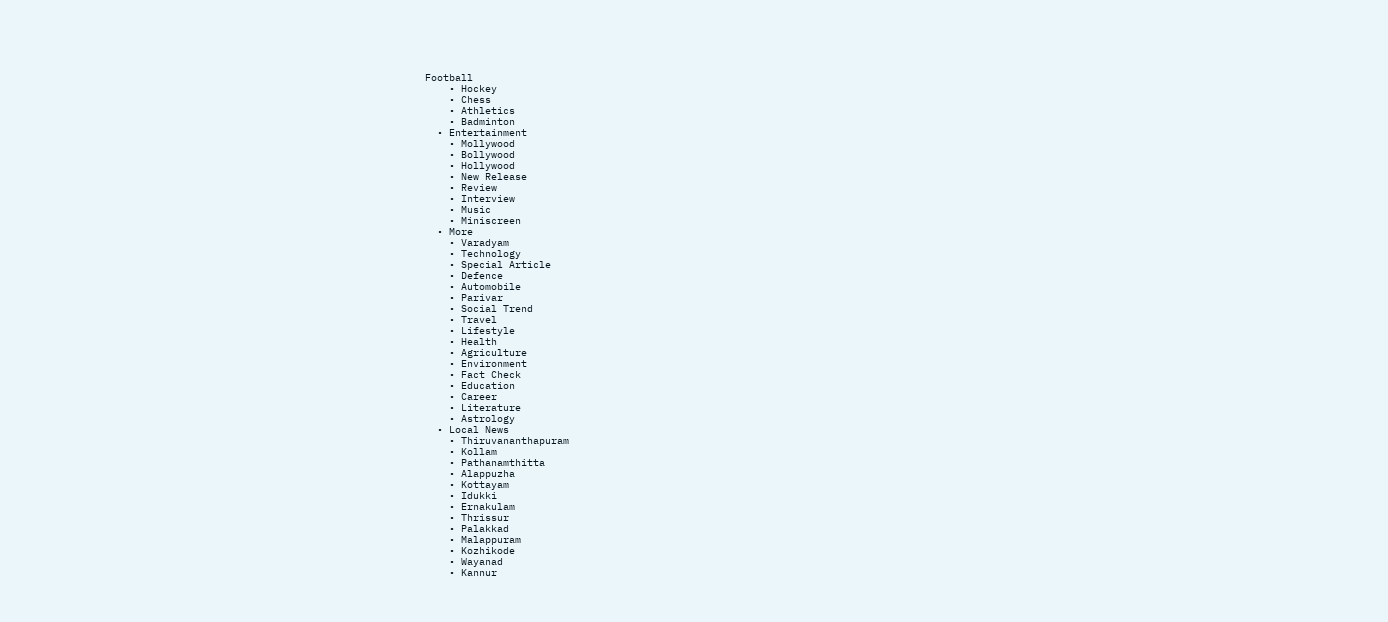Football
    • Hockey
    • Chess
    • Athletics
    • Badminton
  • Entertainment
    • Mollywood
    • Bollywood
    • Hollywood
    • New Release
    • Review
    • Interview
    • Music
    • Miniscreen
  • More
    • Varadyam
    • Technology
    • Special Article
    • Defence
    • Automobile
    • Parivar
    • Social Trend
    • Travel
    • Lifestyle
    • Health
    • Agriculture
    • Environment
    • Fact Check
    • Education
    • Career
    • Literature
    • Astrology
  • Local News
    • Thiruvananthapuram
    • Kollam
    • Pathanamthitta
    • Alappuzha
    • Kottayam
    • Idukki
    • Ernakulam
    • Thrissur
    • Palakkad
    • Malappuram
    • Kozhikode
    • Wayanad
    • Kannur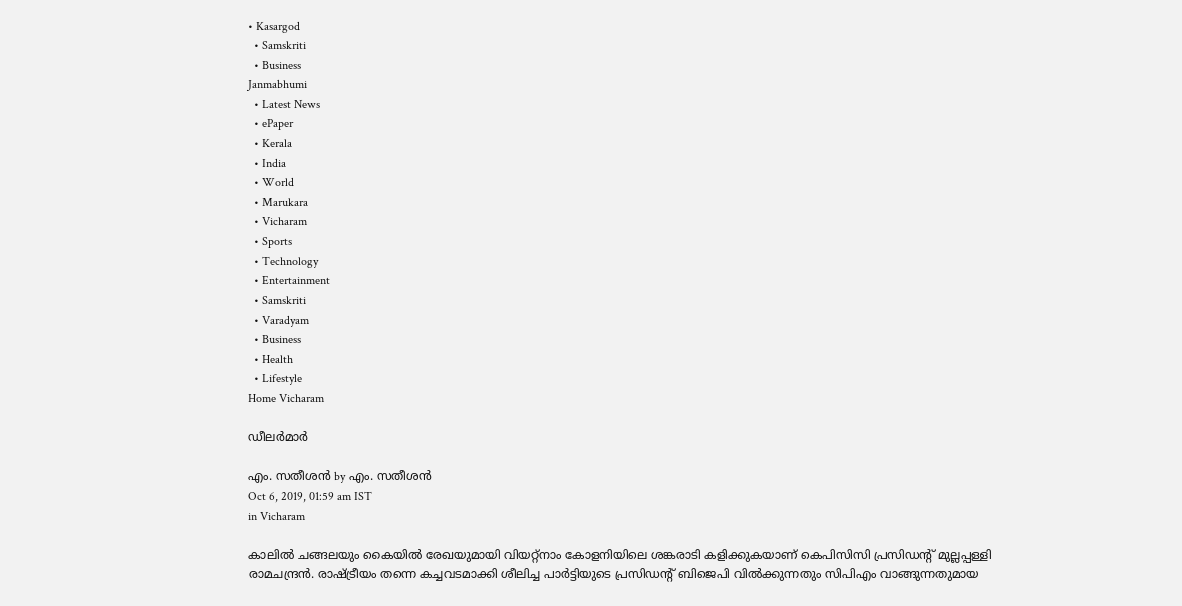• Kasargod
  • Samskriti
  • Business
Janmabhumi
  • Latest News
  • ePaper
  • Kerala
  • India
  • World
  • Marukara
  • Vicharam
  • Sports
  • Technology
  • Entertainment
  • Samskriti
  • Varadyam
  • Business
  • Health
  • Lifestyle
Home Vicharam

ഡീലര്‍മാര്‍

എം. സതീശന്‍ by എം. സതീശന്‍
Oct 6, 2019, 01:59 am IST
in Vicharam

കാലില്‍ ചങ്ങലയും കൈയില്‍ രേഖയുമായി വിയറ്റ്‌നാം കോളനിയിലെ ശങ്കരാടി കളിക്കുകയാണ് കെപിസിസി പ്രസിഡന്റ് മുല്ലപ്പള്ളി രാമചന്ദ്രന്‍. രാഷ്‌ട്രീയം തന്നെ കച്ചവടമാക്കി ശീലിച്ച പാര്‍ട്ടിയുടെ പ്രസിഡന്റ് ബിജെപി വില്‍ക്കുന്നതും സിപിഎം വാങ്ങുന്നതുമായ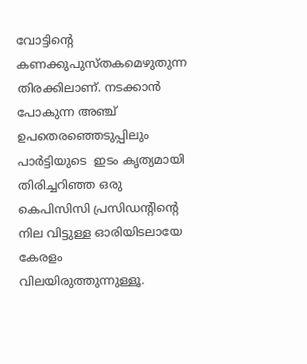വോട്ടിന്റെ കണക്കുപുസ്തകമെഴുതുന്ന തിരക്കിലാണ്. നടക്കാന്‍ പോകുന്ന അഞ്ച് ഉപതെരഞ്ഞെടുപ്പിലും പാര്‍ട്ടിയുടെ  ഇടം കൃത്യമായി തിരിച്ചറിഞ്ഞ ഒരു കെപിസിസി പ്രസിഡന്റിന്റെ നില വിട്ടുള്ള ഓരിയിടലായേ കേരളം വിലയിരുത്തുന്നുള്ളൂ.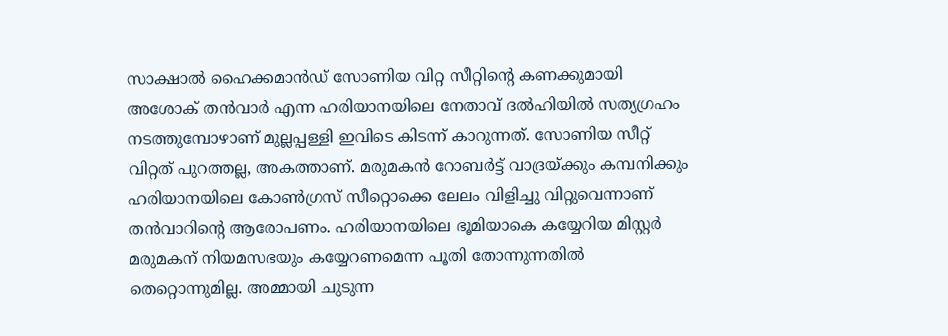സാക്ഷാല്‍ ഹൈക്കമാന്‍ഡ് സോണിയ വിറ്റ സീറ്റിന്റെ കണക്കുമായി അശോക് തന്‍വാര്‍ എന്ന ഹരിയാനയിലെ നേതാവ് ദല്‍ഹിയില്‍ സത്യഗ്രഹം നടത്തുമ്പോഴാണ് മുല്ലപ്പള്ളി ഇവിടെ കിടന്ന് കാറുന്നത്. സോണിയ സീറ്റ് വിറ്റത് പുറത്തല്ല, അകത്താണ്. മരുമകന്‍ റോബര്‍ട്ട് വാദ്രയ്‌ക്കും കമ്പനിക്കും ഹരിയാനയിലെ കോണ്‍ഗ്രസ് സീറ്റൊക്കെ ലേലം വിളിച്ചു വിറ്റുവെന്നാണ് തന്‍വാറിന്റെ ആരോപണം. ഹരിയാനയിലെ ഭൂമിയാകെ കയ്യേറിയ മിസ്റ്റര്‍ മരുമകന് നിയമസഭയും കയ്യേറണമെന്ന പൂതി തോന്നുന്നതില്‍ തെറ്റൊന്നുമില്ല. അമ്മായി ചുടുന്ന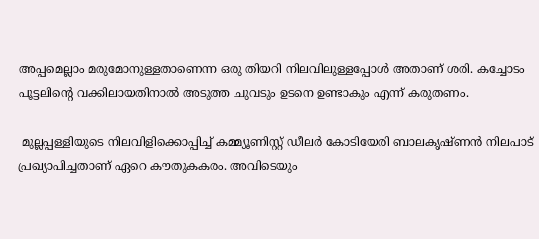അപ്പമെല്ലാം മരുമോനുള്ളതാണെന്ന ഒരു തിയറി നിലവിലുള്ളപ്പോള്‍ അതാണ് ശരി. കച്ചോടം പൂട്ടലിന്റെ വക്കിലായതിനാല്‍ അടുത്ത ചുവടും ഉടനെ ഉണ്ടാകും എന്ന് കരുതണം.

 മുല്ലപ്പള്ളിയുടെ നിലവിളിക്കൊപ്പിച്ച് കമ്മ്യൂണിസ്റ്റ് ഡീലര്‍ കോടിയേരി ബാലകൃഷ്ണന്‍ നിലപാട് പ്രഖ്യാപിച്ചതാണ് ഏറെ കൗതുകകരം. അവിടെയും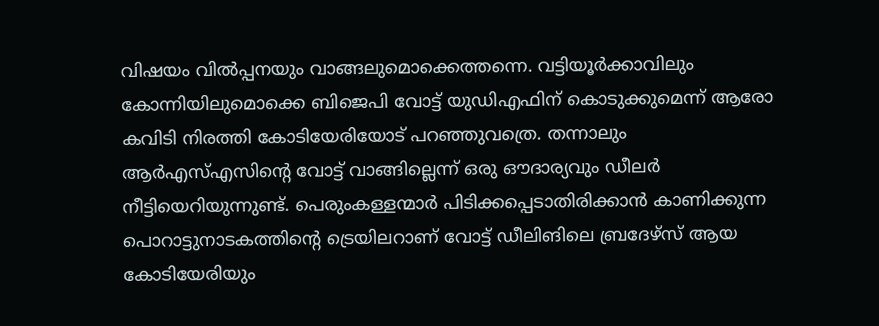വിഷയം വില്‍പ്പനയും വാങ്ങലുമൊക്കെത്തന്നെ. വട്ടിയൂര്‍ക്കാവിലും കോന്നിയിലുമൊക്കെ ബിജെപി വോട്ട് യുഡിഎഫിന് കൊടുക്കുമെന്ന് ആരോ കവിടി നിരത്തി കോടിയേരിയോട് പറഞ്ഞുവത്രെ. തന്നാലും ആര്‍എസ്എസിന്റെ വോട്ട് വാങ്ങില്ലെന്ന് ഒരു ഔദാര്യവും ഡീലര്‍ നീട്ടിയെറിയുന്നുണ്ട്. പെരുംകള്ളന്മാര്‍ പിടിക്കപ്പെടാതിരിക്കാന്‍ കാണിക്കുന്ന പൊറാട്ടുനാടകത്തിന്റെ ട്രെയിലറാണ് വോട്ട് ഡീലിങിലെ ബ്രദേഴ്‌സ് ആയ കോടിയേരിയും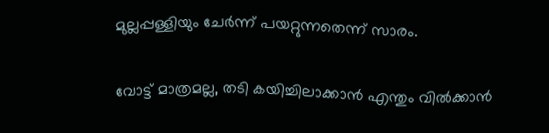മുല്ലപ്പള്ളിയും ചേര്‍ന്ന് പയറ്റുന്നതെന്ന് സാരം.

വോട്ട് മാത്രമല്ല, തടി കയിച്ചിലാക്കാന്‍ എന്തും വില്‍ക്കാന്‍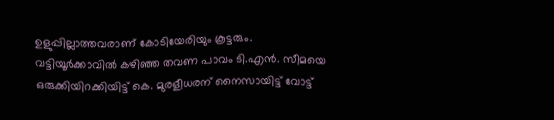ഉളുപ്പില്ലാത്തവരാണ് കോടിയേരിയും കൂട്ടരും. വട്ടിയൂര്‍ക്കാവില്‍ കഴിഞ്ഞ തവണ പാവം ടി.എന്‍. സീമയെ ഒരുക്കിയിറക്കിയിട്ട് കെ. മുരളീധരന് നൈസായിട്ട് വോട്ട്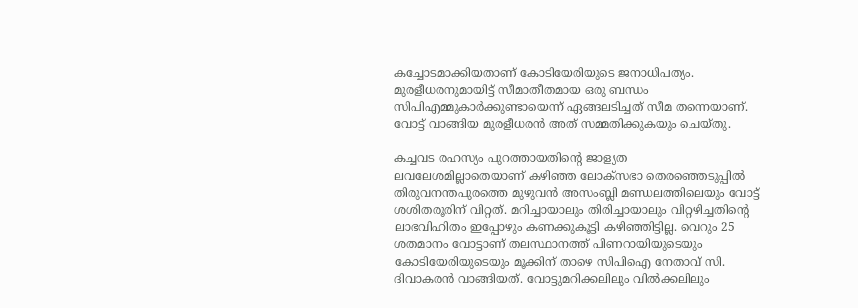കച്ചോടമാക്കിയതാണ് കോടിയേരിയുടെ ജനാധിപത്യം. മുരളീധരനുമായിട്ട് സീമാതീതമായ ഒരു ബന്ധം സിപിഎമ്മുകാര്‍ക്കുണ്ടായെന്ന് ഏങ്ങലടിച്ചത് സീമ തന്നെയാണ്. വോട്ട് വാങ്ങിയ മുരളീധരന്‍ അത് സമ്മതിക്കുകയും ചെയ്തു.

കച്ചവട രഹസ്യം പുറത്തായതിന്റെ ജാള്യത ലവലേശമില്ലാതെയാണ് കഴിഞ്ഞ ലോക്‌സഭാ തെരഞ്ഞെടുപ്പില്‍ തിരുവനന്തപുരത്തെ മുഴുവന്‍ അസംബ്ലി മണ്ഡലത്തിലെയും വോട്ട് ശശിതരൂരിന് വിറ്റത്. മറിച്ചായാലും തിരിച്ചായാലും വിറ്റഴിച്ചതിന്റെ ലാഭവിഹിതം ഇപ്പോഴും കണക്കുകൂട്ടി കഴിഞ്ഞിട്ടില്ല. വെറും 25 ശതമാനം വോട്ടാണ് തലസ്ഥാനത്ത് പിണറായിയുടെയും കോടിയേരിയുടെയും മൂക്കിന് താഴെ സിപിഐ നേതാവ് സി. ദിവാകരന്‍ വാങ്ങിയത്. വോട്ടുമറിക്കലിലും വില്‍ക്കലിലും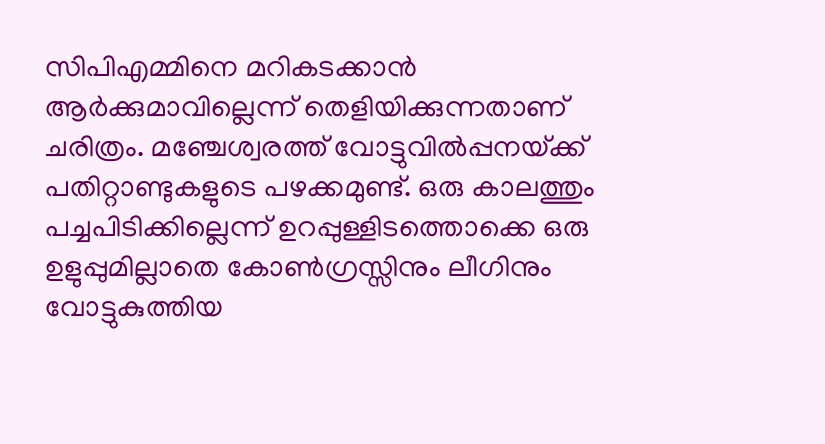സിപിഎമ്മിനെ മറികടക്കാന്‍ ആര്‍ക്കുമാവില്ലെന്ന് തെളിയിക്കുന്നതാണ് ചരിത്രം. മഞ്ചേശ്വരത്ത് വോട്ടുവില്‍പ്പനയ്‌ക്ക് പതിറ്റാണ്ടുകളുടെ പഴക്കമുണ്ട്. ഒരു കാലത്തും പച്ചപിടിക്കില്ലെന്ന് ഉറപ്പുള്ളിടത്തൊക്കെ ഒരു ഉളുപ്പുമില്ലാതെ കോണ്‍ഗ്രസ്സിനും ലീഗിനും വോട്ടുകുത്തിയ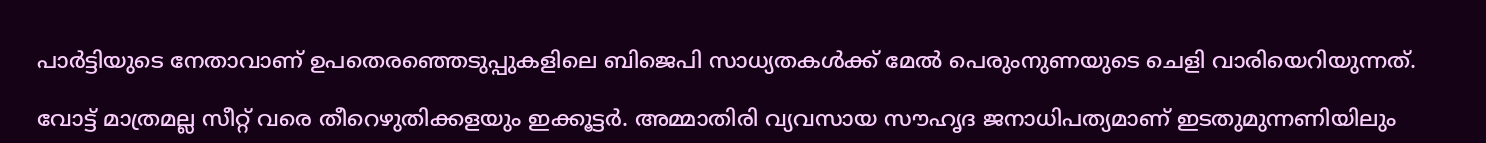പാര്‍ട്ടിയുടെ നേതാവാണ് ഉപതെരഞ്ഞെടുപ്പുകളിലെ ബിജെപി സാധ്യതകള്‍ക്ക് മേല്‍ പെരുംനുണയുടെ ചെളി വാരിയെറിയുന്നത്.

വോട്ട് മാത്രമല്ല സീറ്റ് വരെ തീറെഴുതിക്കളയും ഇക്കൂട്ടര്‍. അമ്മാതിരി വ്യവസായ സൗഹൃദ ജനാധിപത്യമാണ് ഇടതുമുന്നണിയിലും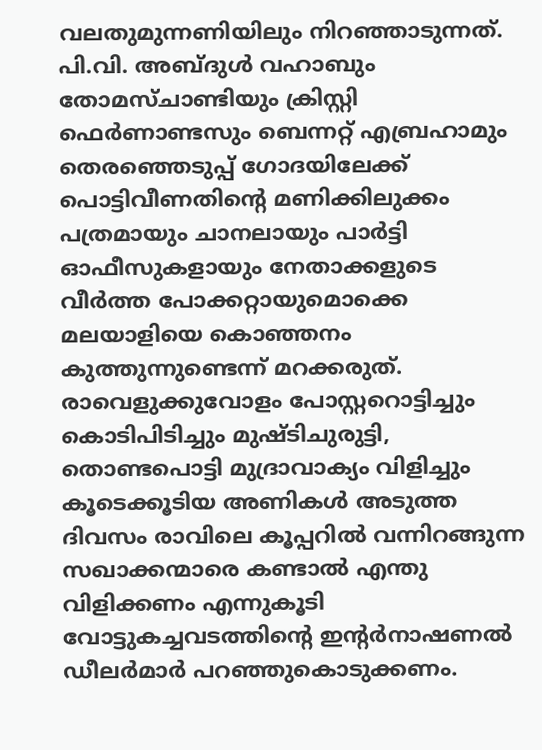വലതുമുന്നണിയിലും നിറഞ്ഞാടുന്നത്. പി.വി. അബ്ദുള്‍ വഹാബും തോമസ്ചാണ്ടിയും ക്രിസ്റ്റി ഫെര്‍ണാണ്ടസും ബെന്നറ്റ് എബ്രഹാമും തെരഞ്ഞെടുപ്പ് ഗോദയിലേക്ക് പൊട്ടിവീണതിന്റെ മണിക്കിലുക്കം പത്രമായും ചാനലായും പാര്‍ട്ടി ഓഫീസുകളായും നേതാക്കളുടെ വീര്‍ത്ത പോക്കറ്റായുമൊക്കെ മലയാളിയെ കൊഞ്ഞനം കുത്തുന്നുണ്ടെന്ന് മറക്കരുത്. രാവെളുക്കുവോളം പോസ്റ്ററൊട്ടിച്ചും കൊടിപിടിച്ചും മുഷ്ടിചുരുട്ടി, തൊണ്ടപൊട്ടി മുദ്രാവാക്യം വിളിച്ചും കൂടെക്കൂടിയ അണികള്‍ അടുത്ത ദിവസം രാവിലെ കൂപ്പറില്‍ വന്നിറങ്ങുന്ന സഖാക്കന്മാരെ കണ്ടാല്‍ എന്തു വിളിക്കണം എന്നുകൂടി വോട്ടുകച്ചവടത്തിന്റെ ഇന്റര്‍നാഷണല്‍ ഡീലര്‍മാര്‍ പറഞ്ഞുകൊടുക്കണം.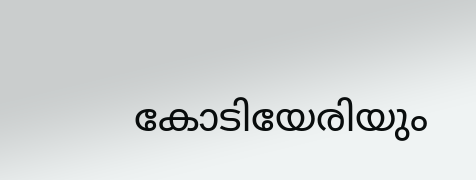കോടിയേരിയും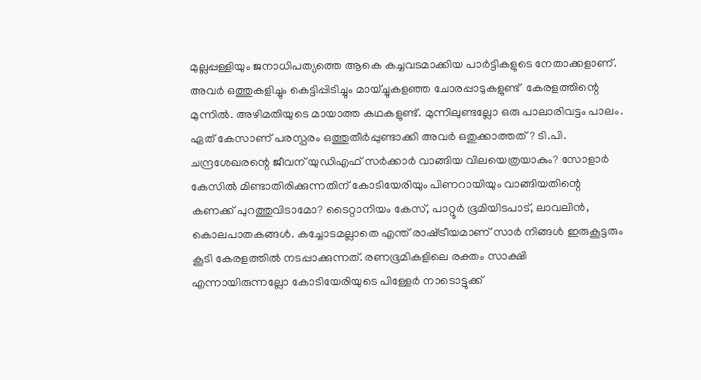മുല്ലപ്പള്ളിയും ജനാധിപത്യത്തെ ആകെ കച്ചവടമാക്കിയ പാര്‍ട്ടികളുടെ നേതാക്കളാണ്. അവര്‍ ഒത്തുകളിച്ചും കെട്ടിപ്പിടിച്ചും മായ്ച്ചുകളഞ്ഞ ചോരപ്പാടുകളുണ്ട്  കേരളത്തിന്റെ മുന്നില്‍. അഴിമതിയുടെ മായാത്ത കഥകളുണ്ട്. മുന്നിലുണ്ടല്ലോ ഒരു പാലാരിവട്ടം പാലം. ഏത് കേസാണ് പരസ്പരം ഒത്തുതീര്‍പ്പുണ്ടാക്കി അവര്‍ ഒതുക്കാത്തത്? ടി.പി. ചന്ദ്രശേഖരന്റെ ജീവന് യുഡിഎഫ് സര്‍ക്കാര്‍ വാങ്ങിയ വിലയെത്രയാകും? സോളാര്‍ കേസില്‍ മിണ്ടാതിരിക്കുന്നതിന് കോടിയേരിയും പിണറായിയും വാങ്ങിയതിന്റെ കണക്ക് പുറത്തുവിടാമോ? ടൈറ്റാനിയം കേസ്, പാറ്റൂര്‍ ഭൂമിയിടപാട്, ലാവലിന്‍, കൊലപാതകങ്ങള്‍. കച്ചോടമല്ലാതെ എന്ത് രാഷ്‌ട്രീയമാണ് സാര്‍ നിങ്ങള്‍ ഇരുകൂട്ടരും കൂടി കേരളത്തില്‍ നടപ്പാക്കുന്നത്. രണഭൂമികളിലെ രക്തം സാക്ഷി എന്നായിരുന്നല്ലോ കോടിയേരിയുടെ പിള്ളേര്‍ നാടൊട്ടുക്ക്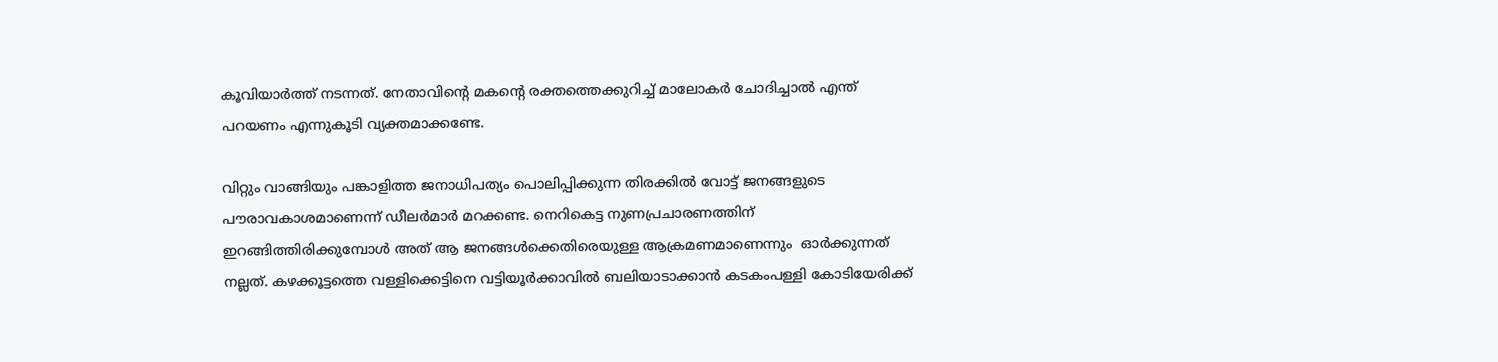കൂവിയാര്‍ത്ത് നടന്നത്. നേതാവിന്റെ മകന്റെ രക്തത്തെക്കുറിച്ച് മാലോകര്‍ ചോദിച്ചാല്‍ എന്ത് പറയണം എന്നുകൂടി വ്യക്തമാക്കണ്ടേ.

വിറ്റും വാങ്ങിയും പങ്കാളിത്ത ജനാധിപത്യം പൊലിപ്പിക്കുന്ന തിരക്കില്‍ വോട്ട് ജനങ്ങളുടെ പൗരാവകാശമാണെന്ന് ഡീലര്‍മാര്‍ മറക്കണ്ട. നെറികെട്ട നുണപ്രചാരണത്തിന് ഇറങ്ങിത്തിരിക്കുമ്പോള്‍ അത് ആ ജനങ്ങള്‍ക്കെതിരെയുള്ള ആക്രമണമാണെന്നും  ഓര്‍ക്കുന്നത് നല്ലത്. കഴക്കൂട്ടത്തെ വള്ളിക്കെട്ടിനെ വട്ടിയൂര്‍ക്കാവില്‍ ബലിയാടാക്കാന്‍ കടകംപള്ളി കോടിയേരിക്ക്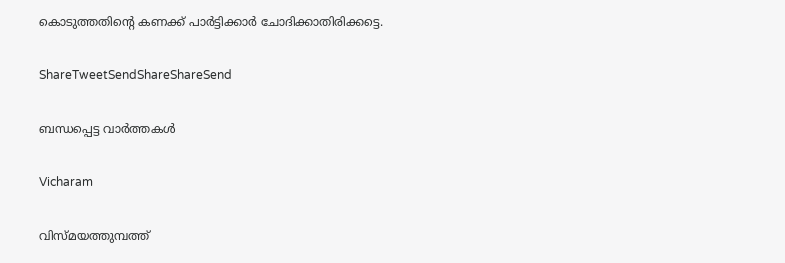കൊടുത്തതിന്റെ കണക്ക് പാര്‍ട്ടിക്കാര്‍ ചോദിക്കാതിരിക്കട്ടെ.

ShareTweetSendShareShareSend

ബന്ധപ്പെട്ട വാര്‍ത്തകള്‍

Vicharam

വിസ്മയത്തുമ്പത്ത്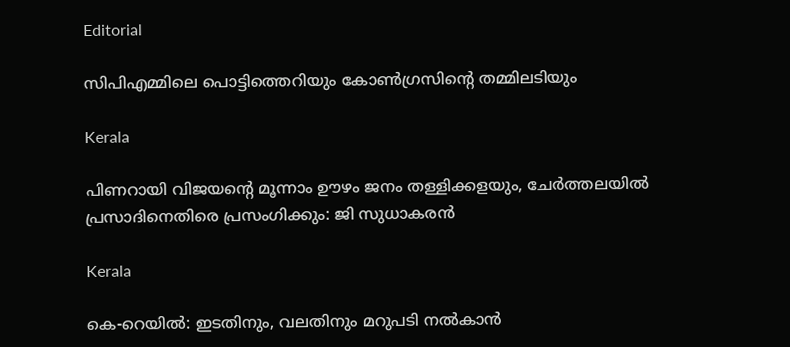Editorial

സിപിഎമ്മിലെ പൊട്ടിത്തെറിയും കോണ്‍ഗ്രസിന്റെ തമ്മിലടിയും

Kerala

പിണറായി വിജയന്റെ മൂന്നാം ഊഴം ജനം തള്ളിക്കളയും, ചേർത്തലയിൽ പ്രസാദിനെതിരെ പ്രസംഗിക്കും: ജി സുധാകരൻ

Kerala

കെ-റെയില്‍: ഇടതിനും, വലതിനും മറുപടി നല്‍കാന്‍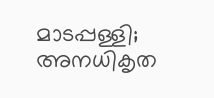മാടപ്പള്ളി; അനധികൃത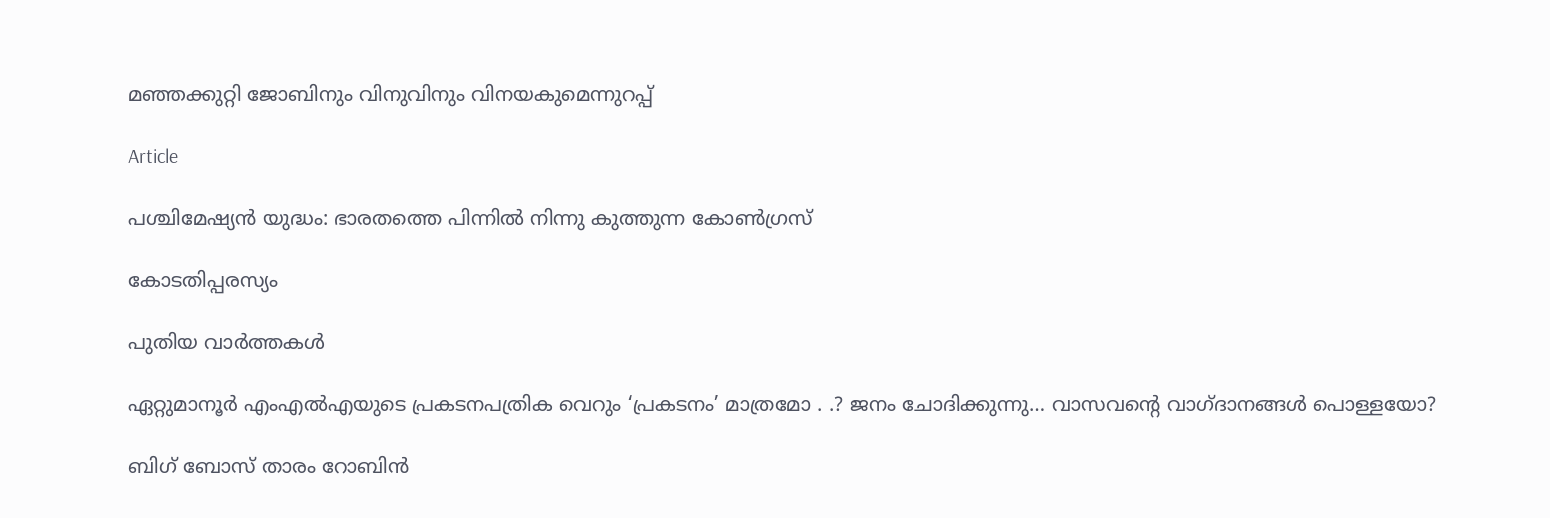മഞ്ഞക്കുറ്റി ജോബിനും വിനുവിനും വിനയകുമെന്നുറപ്പ്

Article

പശ്ചിമേഷ്യന്‍ യുദ്ധം: ഭാരതത്തെ പിന്നില്‍ നിന്നു കുത്തുന്ന കോണ്‍ഗ്രസ്

കോടതിപ്പരസ്യം

പുതിയ വാര്‍ത്തകള്‍

ഏറ്റുമാനൂര്‍ എംഎല്‍എയുടെ പ്രകടനപത്രിക വെറും ‘പ്രകടനം’ മാത്രമോ . .? ജനം ചോദിക്കുന്നു… വാസവന്റെ വാഗ്ദാനങ്ങള്‍ പൊള്ളയോ?

ബിഗ് ബോസ് താരം റോബിന്‍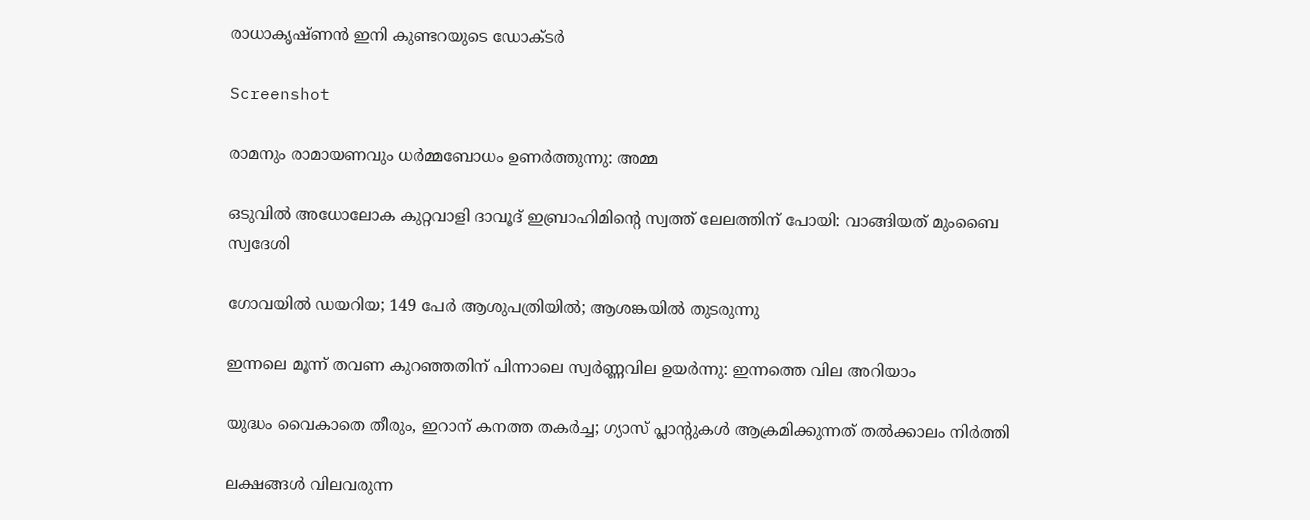രാധാകൃഷ്ണൻ ഇനി കുണ്ടറയുടെ ഡോക്ടര്‍

Screenshot

രാമനും രാമായണവും ധർമ്മബോധം ഉണർത്തുന്നു: അമ്മ

ഒടുവിൽ അധോലോക കുറ്റവാളി ദാവൂദ് ഇബ്രാഹിമിന്റെ സ്വത്ത് ലേലത്തിന് പോയി: വാങ്ങിയത് മുംബൈ സ്വദേശി

ഗോവയിൽ ഡയറിയ; 149 പേർ ആശുപത്രിയിൽ; ആശങ്കയിൽ തുടരുന്നു

ഇന്നലെ മൂന്ന് തവണ കുറഞ്ഞതിന് പിന്നാലെ സ്വർണ്ണവില ഉയർന്നു: ഇന്നത്തെ വില അറിയാം

യുദ്ധം വൈകാതെ തീരും, ഇറാന് കനത്ത തകർച്ച; ഗ്യാസ് പ്ലാന്റുകൾ ആക്രമിക്കുന്നത് തൽക്കാലം നിർത്തി

ലക്ഷങ്ങൾ വിലവരുന്ന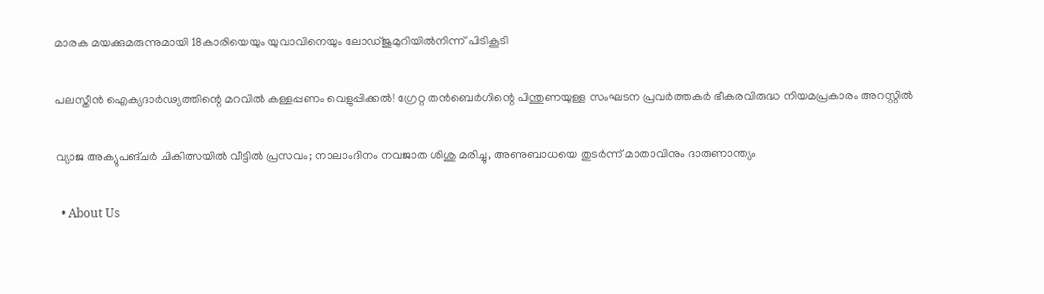മാരക മയക്കുമരുന്നുമായി 18കാരിയെയും യുവാവിനെയും ലോഡ്ജുമുറിയിൽനിന്ന് പിടികൂടി

പലസ്തീൻ ഐക്യദാർഢ്യത്തിന്റെ മറവിൽ കള്ളപ്പണം വെളുപ്പിക്കൽ! ഗ്രേറ്റ തന്‍ബെര്‍ഗിന്റെ പിന്തുണയുള്ള സംഘടന പ്രവർത്തകർ ഭീകരവിരുദ്ധ നിയമപ്രകാരം അറസ്റ്റിൽ

വ്യാജ അക്യുപങ്ചർ ചികിത്സയിൽ വീട്ടിൽ പ്രസവം; നാലാംദിനം നവജാത ശിശു മരിച്ചു, അണുബാധയെ തുടർന്ന് മാതാവിനും ദാരുണാന്ത്യം

  • About Us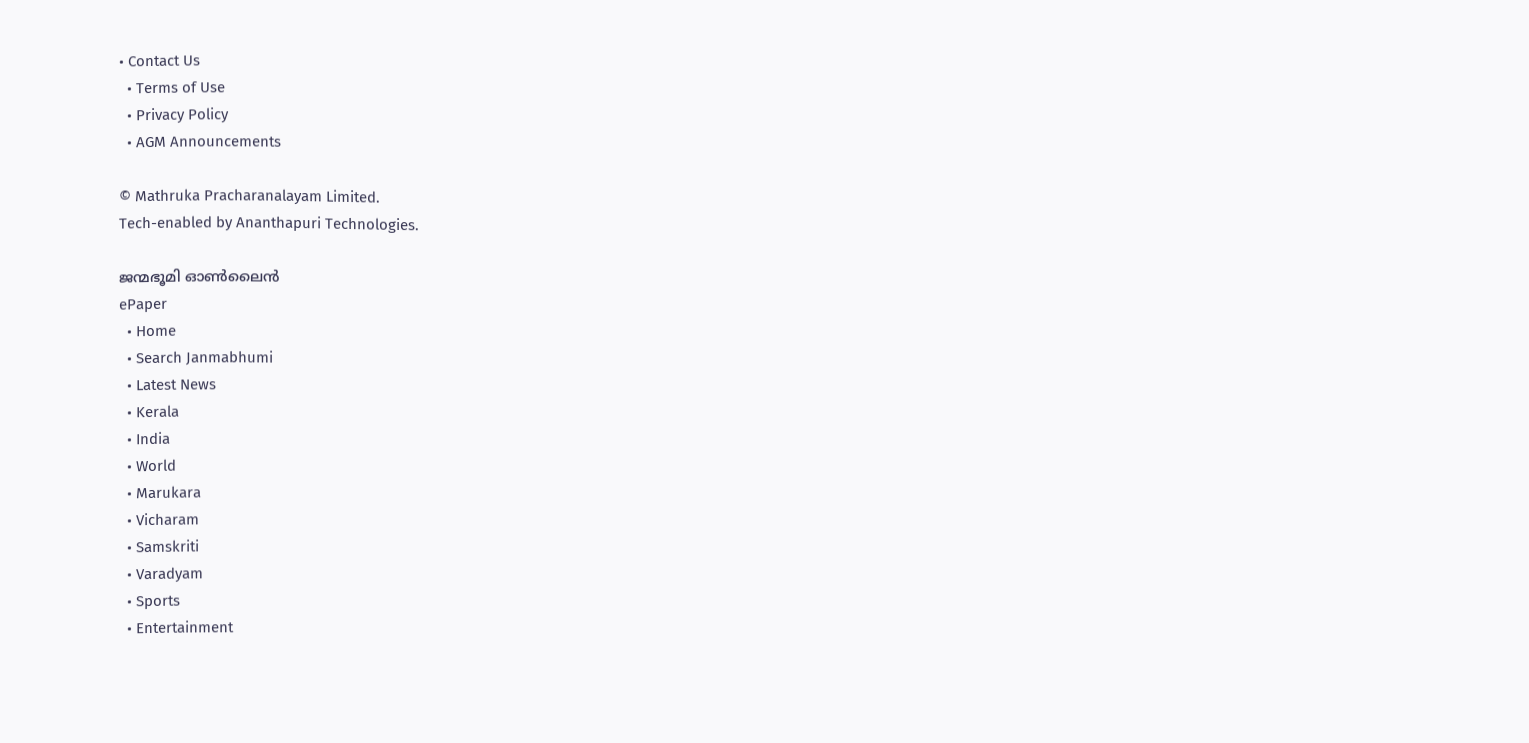• Contact Us
  • Terms of Use
  • Privacy Policy
  • AGM Announcements

© Mathruka Pracharanalayam Limited.
Tech-enabled by Ananthapuri Technologies.

ജന്മഭൂമി ഓണ്‍ലൈന്‍
ePaper
  • Home
  • Search Janmabhumi
  • Latest News
  • Kerala
  • India
  • World
  • Marukara
  • Vicharam
  • Samskriti
  • Varadyam
  • Sports
  • Entertainment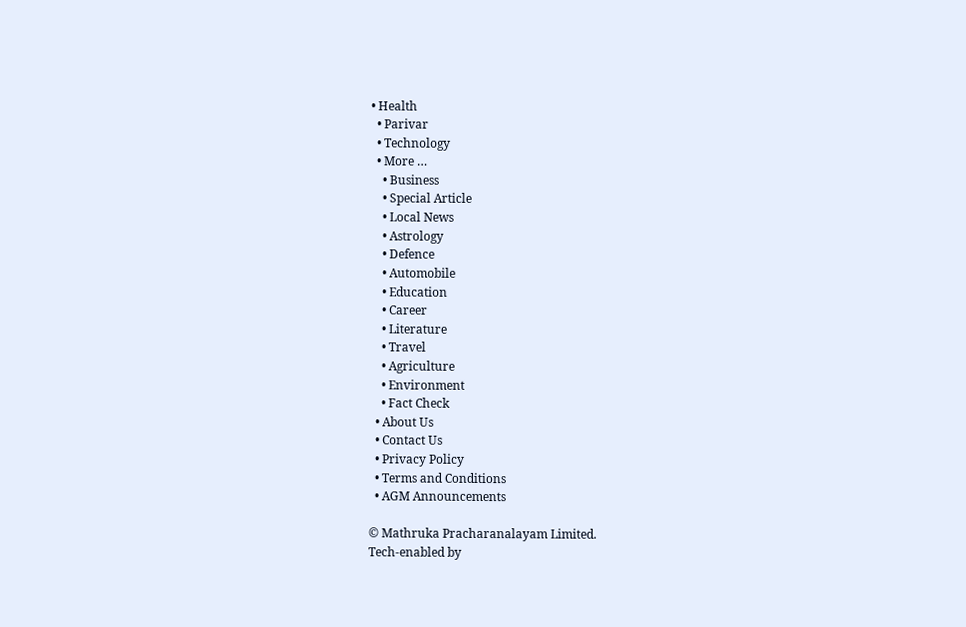• Health
  • Parivar
  • Technology
  • More …
    • Business
    • Special Article
    • Local News
    • Astrology
    • Defence
    • Automobile
    • Education
    • Career
    • Literature
    • Travel
    • Agriculture
    • Environment
    • Fact Check
  • About Us
  • Contact Us
  • Privacy Policy
  • Terms and Conditions
  • AGM Announcements

© Mathruka Pracharanalayam Limited.
Tech-enabled by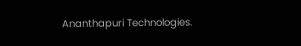Ananthapuri Technologies.